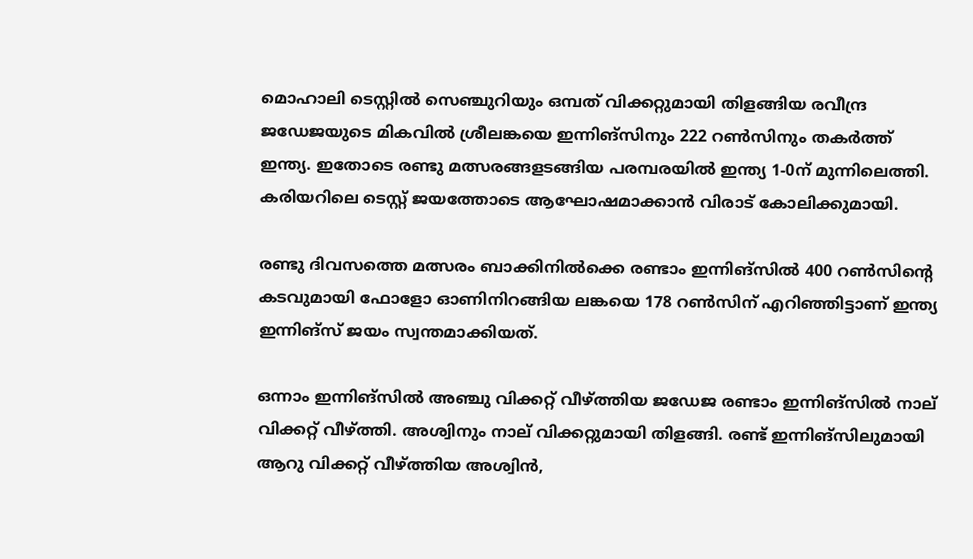മൊഹാലി ടെസ്റ്റില്‍ സെഞ്ചുറിയും ഒമ്പത് വിക്കറ്റുമായി തിളങ്ങിയ രവീന്ദ്ര ജഡേജയുടെ മികവിൽ ശ്രീലങ്കയെ ഇന്നിങ്‌സിനും 222 റണ്‍സിനും തകര്‍ത്ത് ഇന്ത്യ. ഇതോടെ രണ്ടു മത്സരങ്ങളടങ്ങിയ പരമ്പരയില്‍ ഇന്ത്യ 1-0ന് മുന്നിലെത്തി. കരിയറിലെ ടെസ്റ്റ് ജയത്തോടെ ആഘോഷമാക്കാന്‍ വിരാട് കോലിക്കുമായി.

രണ്ടു ദിവസത്തെ മത്സരം ബാക്കിനില്‍ക്കെ രണ്ടാം ഇന്നിങ്‌സില്‍ 400 റണ്‍സിന്റെ കടവുമായി ഫോളോ ഓണിനിറങ്ങിയ ലങ്കയെ 178 റണ്‍സിന് എറിഞ്ഞിട്ടാണ് ഇന്ത്യ ഇന്നിങ്‌സ് ജയം സ്വന്തമാക്കിയത്.

ഒന്നാം ഇന്നിങ്‌സില്‍ അഞ്ചു വിക്കറ്റ് വീഴ്ത്തിയ ജഡേജ രണ്ടാം ഇന്നിങ്‌സില്‍ നാല് വിക്കറ്റ് വീഴ്ത്തി. അശ്വിനും നാല് വിക്കറ്റുമായി തിളങ്ങി. രണ്ട് ഇന്നിങ്‌സിലുമായി ആറു വിക്കറ്റ് വീഴ്ത്തിയ അശ്വിന്‍,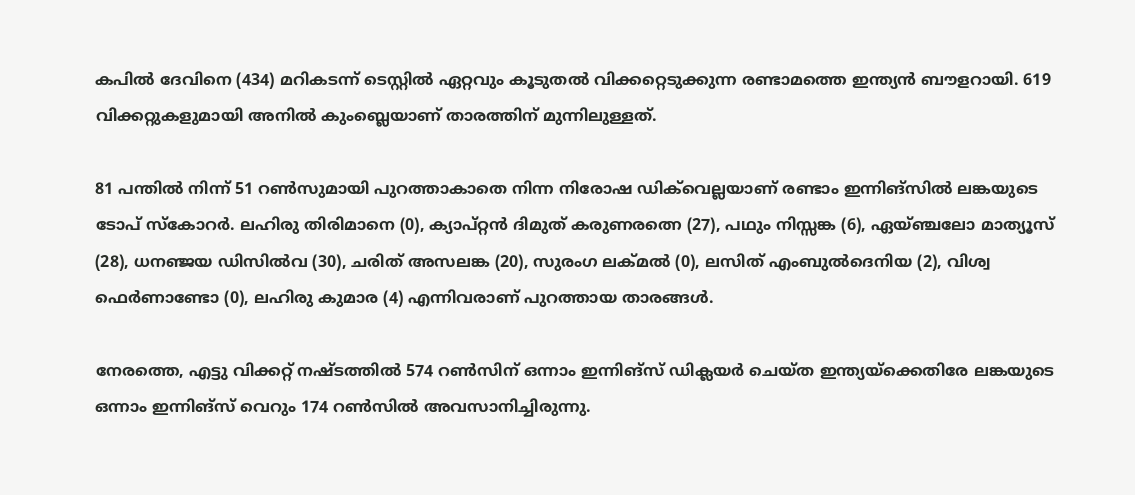കപില്‍ ദേവിനെ (434) മറികടന്ന് ടെസ്റ്റില്‍ ഏറ്റവും കൂടുതല്‍ വിക്കറ്റെടുക്കുന്ന രണ്ടാമത്തെ ഇന്ത്യന്‍ ബൗളറായി. 619 വിക്കറ്റുകളുമായി അനില്‍ കുംബ്ലെയാണ് താരത്തിന് മുന്നിലുള്ളത്.

81 പന്തില്‍ നിന്ന് 51 റണ്‍സുമായി പുറത്താകാതെ നിന്ന നിരോഷ ഡിക്‌വെല്ലയാണ് രണ്ടാം ഇന്നിങ്‌സില്‍ ലങ്കയുടെ ടോപ് സ്‌കോറര്‍. ലഹിരു തിരിമാനെ (0), ക്യാപ്റ്റന്‍ ദിമുത് കരുണരത്നെ (27), പഥും നിസ്സങ്ക (6), ഏയ്ഞ്ചലോ മാത്യൂസ് (28), ധനഞ്ജയ ഡിസില്‍വ (30), ചരിത് അസലങ്ക (20), സുരംഗ ലക്മല്‍ (0), ലസിത് എംബുല്‍ദെനിയ (2), വിശ്വ ഫെര്‍ണാണ്ടോ (0), ലഹിരു കുമാര (4) എന്നിവരാണ് പുറത്തായ താരങ്ങള്‍.

നേരത്തെ, എട്ടു വിക്കറ്റ് നഷ്ടത്തില്‍ 574 റണ്‍സിന് ഒന്നാം ഇന്നിങ്സ് ഡിക്ലയര്‍ ചെയ്ത ഇന്ത്യയ്‌ക്കെതിരേ ലങ്കയുടെ ഒന്നാം ഇന്നിങ്സ് വെറും 174 റണ്‍സില്‍ അവസാനിച്ചിരുന്നു.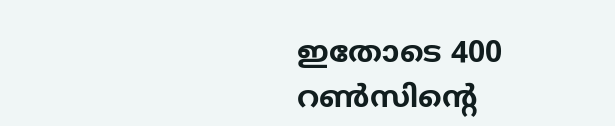ഇതോടെ 400 റണ്‍സിന്റെ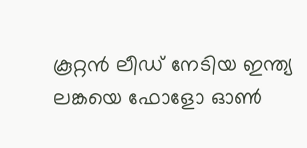കൂറ്റന്‍ ലീഡ് നേടിയ ഇന്ത്യ ലങ്കയെ ഫോളോ ഓണ്‍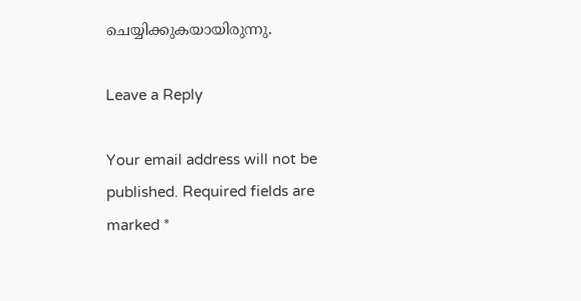ചെയ്യിക്കുകയായിരുന്നു.

Leave a Reply

Your email address will not be published. Required fields are marked *